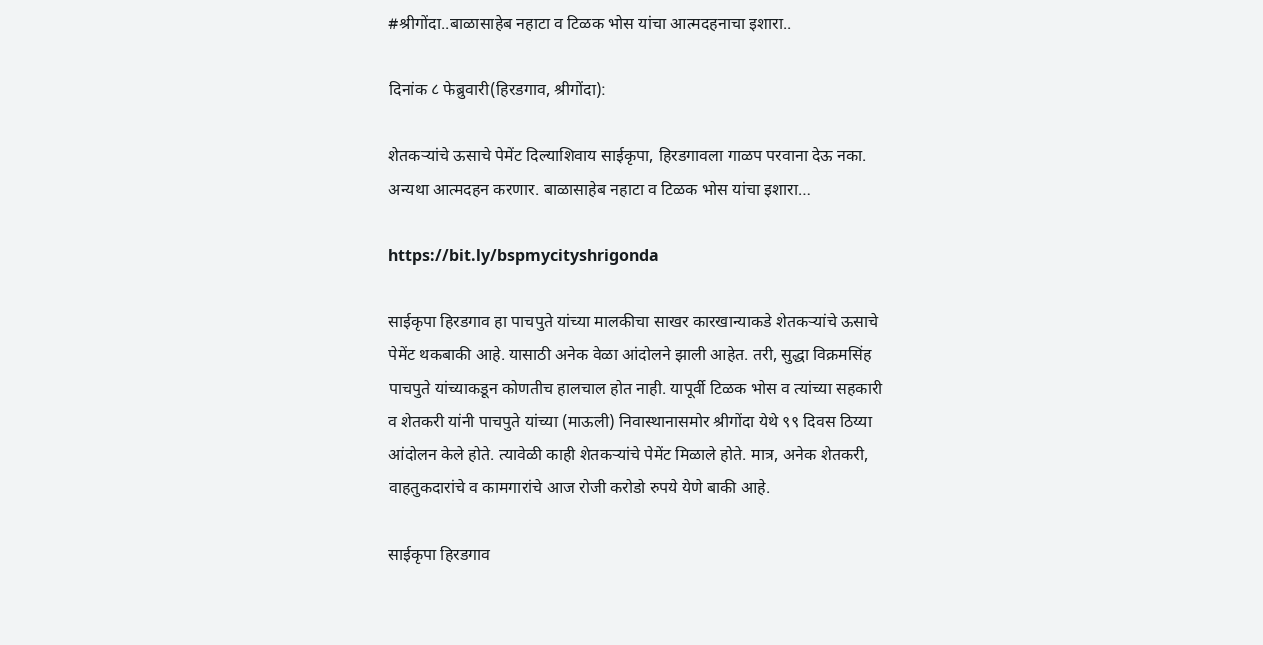#श्रीगोंदा..बाळासाहेब नहाटा व टिळक भोस यांचा आत्मदहनाचा इशारा..

दिनांक ८ फेब्रुवारी(हिरडगाव, श्रीगोंदा):

शेतकऱ्यांचे ऊसाचे पेमेंट दिल्याशिवाय साईकृपा, हिरडगावला गाळप परवाना देऊ नका. अन्यथा आत्मदहन करणार. बाळासाहेब नहाटा व टिळक भोस यांचा इशारा…

https://bit.ly/bspmycityshrigonda

साईकृपा हिरडगाव हा पाचपुते यांच्या मालकीचा साखर कारखान्याकडे शेतकऱ्यांचे ऊसाचे पेमेंट थकबाकी आहे. यासाठी अनेक वेळा आंदोलने झाली आहेत. तरी, सुद्धा विक्रमसिंह पाचपुते यांच्याकडून कोणतीच हालचाल होत नाही. यापूर्वी टिळक भोस व त्यांच्या सहकारी व शेतकरी यांनी पाचपुते यांच्या (माऊली) निवास्थानासमोर श्रीगोंदा येथे ९९ दिवस ठिय्या आंदोलन केले होते. त्यावेळी काही शेतकऱ्यांचे पेमेंट मिळाले होते. मात्र, अनेक शेतकरी, वाहतुकदारांचे व कामगारांचे आज रोजी करोडो रुपये येणे बाकी आहे.

साईकृपा हिरडगाव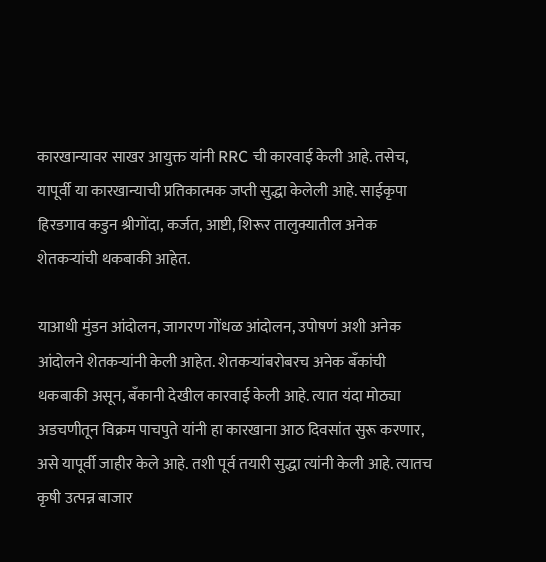कारखान्यावर साखर आयुक्त यांनी RRC ची कारवाई केली आहे. तसेच, यापूर्वी या कारखान्याची प्रतिकात्मक जप्ती सुद्धा केलेली आहे. साईकृपा हिरडगाव कडुन श्रीगोंदा, कर्जत, आष्टी, शिरूर तालुक्यातील अनेक शेतकऱ्यांची थकबाकी आहेत.

याआधी मुंडन आंदोलन, जागरण गोंधळ आंदोलन, उपोषणं अशी अनेक आंदोलने शेतकऱ्यांनी केली आहेत. शेतकऱ्यांबरोबरच अनेक बँकांची थकबाकी असून, बँकानी देखील कारवाई केली आहे. त्यात यंदा मोठ्या अडचणीतून विक्रम पाचपुते यांनी हा कारखाना आठ दिवसांत सुरू करणार, असे यापूर्वी जाहीर केले आहे. तशी पूर्व तयारी सुद्धा त्यांनी केली आहे. त्यातच कृषी उत्पन्न बाजार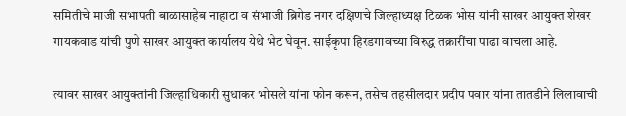समितीचे माजी सभापती बाळासाहेब नाहाटा व संभाजी ब्रिगेड नगर दक्षिणचे जिल्हाध्यक्ष टिळक भोस यांनी साखर आयुक्त शेखर गायकवाड यांची पुणे साखर आयुक्त कार्यालय येथे भेट घेवून. साईकृपा हिरडगावच्या विरुद्ध तक्रारींचा पाढा वाचला आहे.

त्यावर साखर आयुक्तांनी जिल्हाधिकारी सुधाकर भोसले यांना फोन करून, तसेच तहसीलदार प्रदीप पवार यांना तातडीने लिलावाची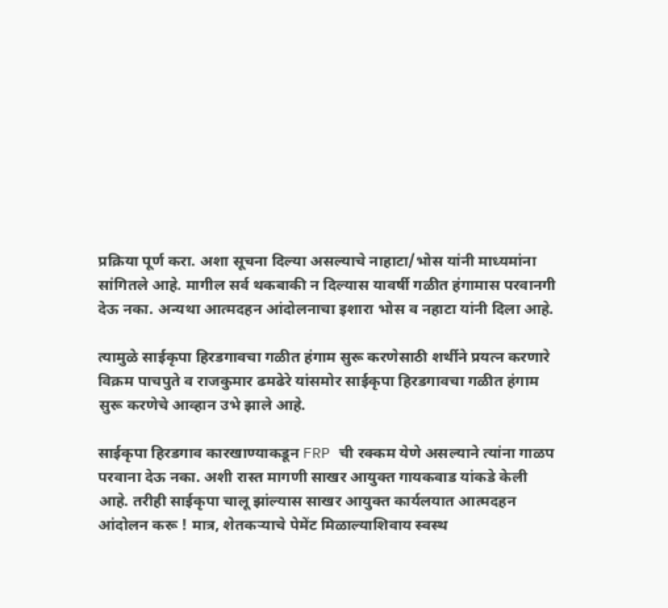प्रक्रिया पूर्ण करा. अशा सूचना दिल्या असल्याचे नाहाटा/भोस यांनी माध्यमांना सांगितले आहे. मागील सर्व थकबाकी न दिल्यास यावर्षी गळीत हंगामास परवानगी देऊ नका. अन्यथा आत्मदहन आंदोलनाचा इशारा भोस व नहाटा यांनी दिला आहे.

त्यामुळे साईकृपा हिरडगावचा गळीत हंगाम सुरू करणेसाठी शर्थीने प्रयत्न करणारे विक्रम पाचपुते व राजकुमार ढमढेरे यांसमोर साईकृपा हिरडगावचा गळीत हंगाम सुरू करणेचे आव्हान उभे झाले आहे.

साईकृपा हिरडगाव कारखाण्याकडून FRP ची रक्कम येणे असल्याने त्यांना गाळप परवाना देऊ नका. अशी रास्त मागणी साखर आयुक्त गायकवाड यांकडे केली आहे. तरीही साईकृपा चालू झांल्यास साखर आयुक्त कार्यलयात आत्मदहन आंदोलन करू ! मात्र, शेतकऱ्याचे पेमेंट मिळाल्याशिवाय स्वस्थ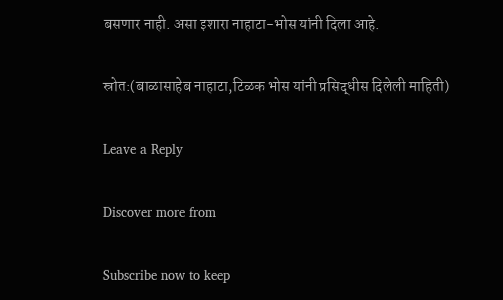बसणार नाही. असा इशारा नाहाटा-भोस यांनी दिला आहे.

स्रोत:(बाळासाहेब नाहाटा,टिळक भोस यांनी प्रसिद्धीस दिलेली माहिती)

Leave a Reply

Discover more from

Subscribe now to keep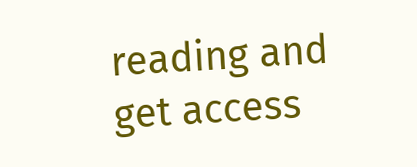reading and get access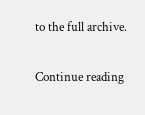to the full archive.

Continue reading